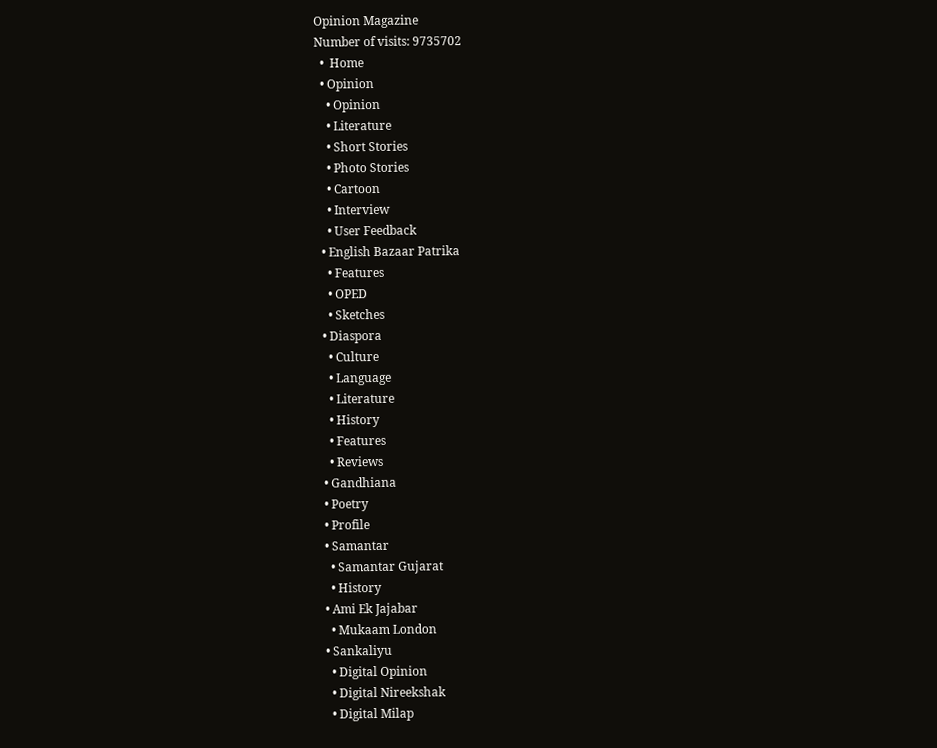Opinion Magazine
Number of visits: 9735702
  •  Home
  • Opinion
    • Opinion
    • Literature
    • Short Stories
    • Photo Stories
    • Cartoon
    • Interview
    • User Feedback
  • English Bazaar Patrika
    • Features
    • OPED
    • Sketches
  • Diaspora
    • Culture
    • Language
    • Literature
    • History
    • Features
    • Reviews
  • Gandhiana
  • Poetry
  • Profile
  • Samantar
    • Samantar Gujarat
    • History
  • Ami Ek Jajabar
    • Mukaam London
  • Sankaliyu
    • Digital Opinion
    • Digital Nireekshak
    • Digital Milap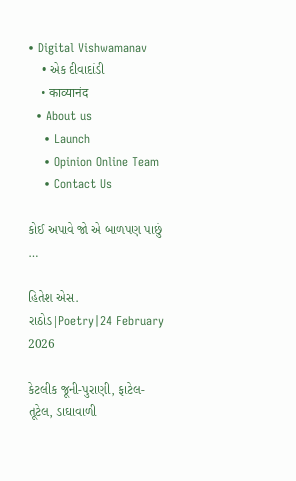• Digital Vishwamanav
    • એક દીવાદાંડી
    • काव्यानंद
  • About us
    • Launch
    • Opinion Online Team
    • Contact Us

કોઈ અપાવે જો એ બાળપણ પાછું …

હિતેશ એસ. રાઠોડ|Poetry|24 February 2026

કેટલીક જૂની-પુરાણી, ફાટેલ-તૂટેલ, ડાઘાવાળી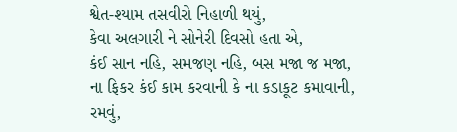શ્વેત-શ્યામ તસવીરો નિહાળી થયું,
કેવા અલગારી ને સોનેરી દિવસો હતા એ,
કંઈ સાન નહિ, સમજણ નહિ, બસ મજા જ મજા,
ના ફિકર કંઈ કામ કરવાની કે ના કડાકૂટ કમાવાની,
રમવું,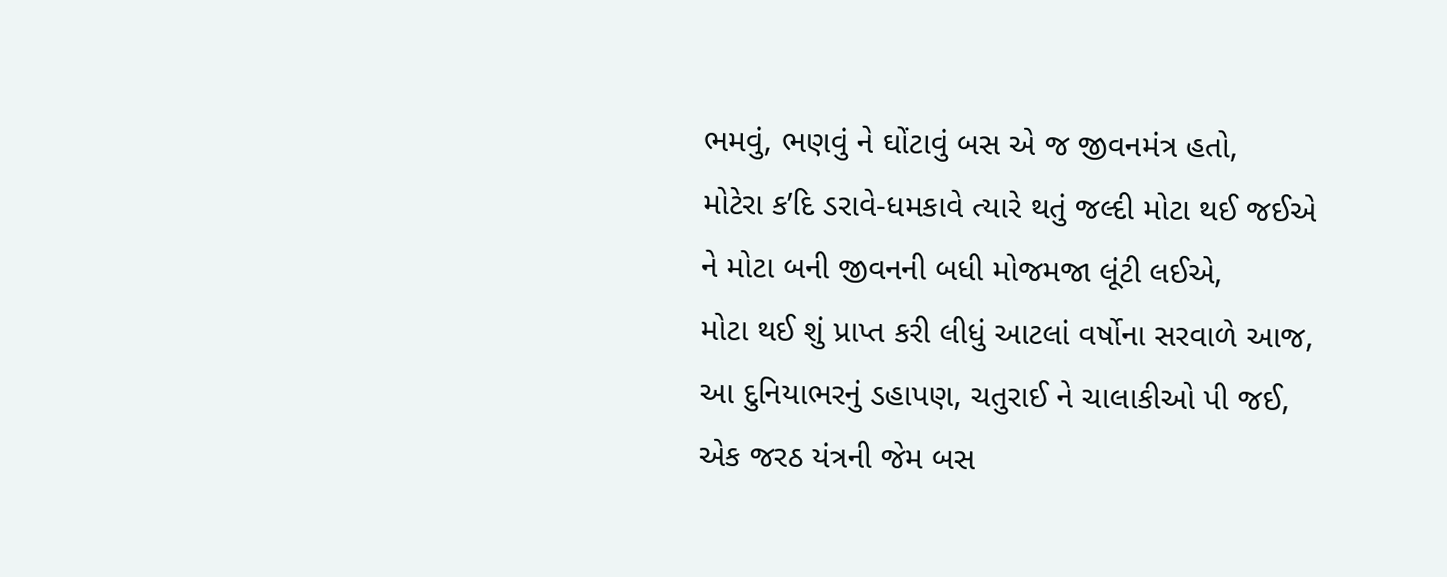ભમવું, ભણવું ને ઘોંટાવું બસ એ જ જીવનમંત્ર હતો,
મોટેરા ક’દિ ડરાવે-ધમકાવે ત્યારે થતું જલ્દી મોટા થઈ જઈએ
ને મોટા બની જીવનની બધી મોજમજા લૂંટી લઈએ,
મોટા થઈ શું પ્રાપ્ત કરી લીધું આટલાં વર્ષોના સરવાળે આજ,
આ દુનિયાભરનું ડહાપણ, ચતુરાઈ ને ચાલાકીઓ પી જઈ,
એક જરઠ યંત્રની જેમ બસ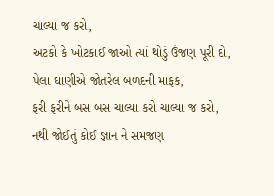ચાલ્યા જ કરો,
અટકો કે ખોટકાઈ જાઓ ત્યાં થોડું ઉંજણ પૂરી દો,
પેલા ઘાણીએ જોતરેલ બળદની માફક,
ફરી ફરીને બસ બસ ચાલ્યા કરો ચાલ્યા જ કરો,
નથી જોઈતું કોઈ જ્ઞાન ને સમજણ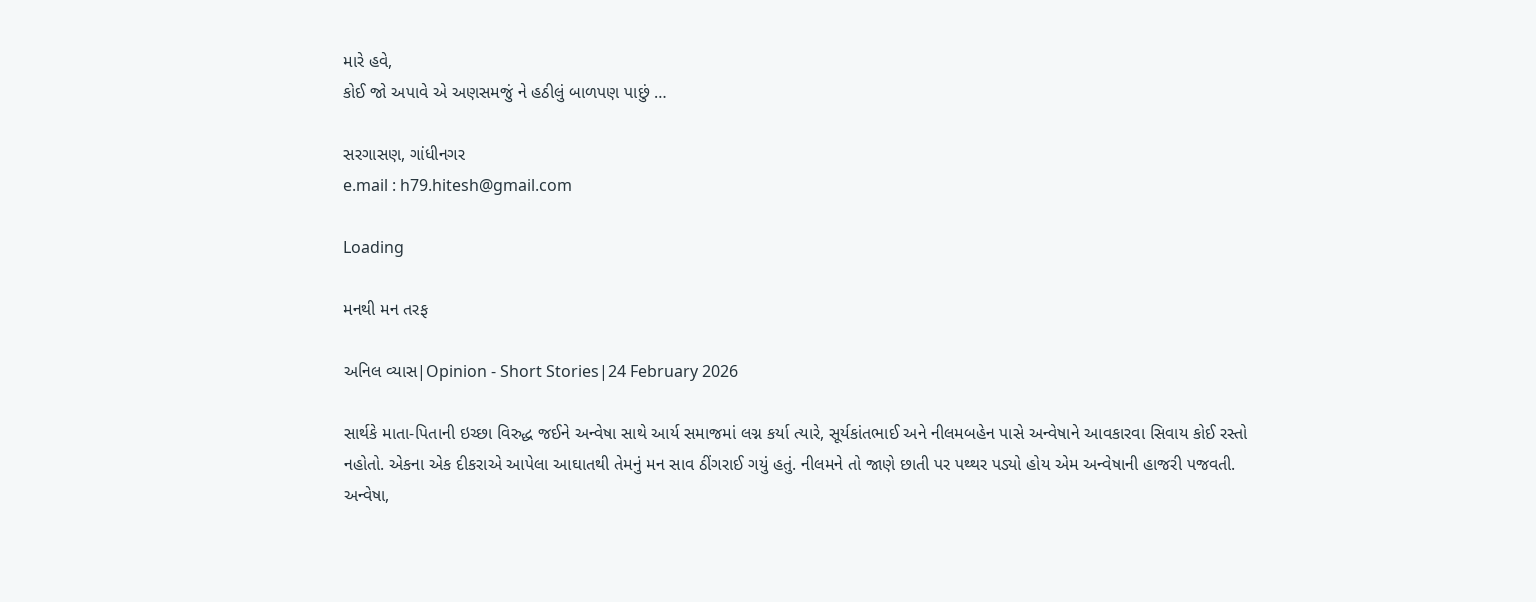મારે હવે,
કોઈ જો અપાવે એ અણસમજું ને હઠીલું બાળપણ પાછું …

સરગાસણ, ગાંધીનગર
e.mail : h79.hitesh@gmail.com

Loading

મનથી મન તરફ

અનિલ વ્યાસ|Opinion - Short Stories|24 February 2026

સાર્થકે માતા-પિતાની ઇચ્છા વિરુદ્ધ જઈને અન્વેષા સાથે આર્ય સમાજમાં લગ્ન કર્યા ત્યારે, સૂર્યકાંતભાઈ અને નીલમબહેન પાસે અન્વેષાને આવકારવા સિવાય કોઈ રસ્તો નહોતો. એકના એક દીકરાએ આપેલા આઘાતથી તેમનું મન સાવ ઠીંગરાઈ ગયું હતું. નીલમને તો જાણે છાતી પર પથ્થર પડ્યો હોય એમ અન્વેષાની હાજરી પજવતી. અન્વેષા,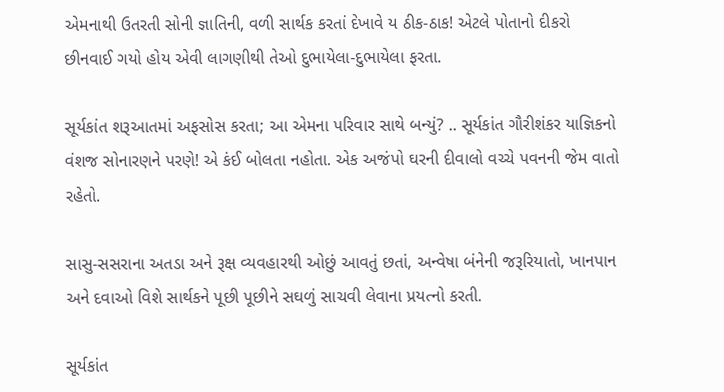એમનાથી ઉતરતી સોની જ્ઞાતિની, વળી સાર્થક કરતાં દેખાવે ય ઠીક-ઠાક! એટલે પોતાનો દીકરો છીનવાઈ ગયો હોય એવી લાગણીથી તેઓ દુભાયેલા-દુભાયેલા ફરતા.

સૂર્યકાંત શરૂઆતમાં અફસોસ કરતા; આ એમના પરિવાર સાથે બન્યું? .. સૂર્યકાંત ગૌરીશંકર યાજ્ઞિકનો વંશજ સોનારણને પરણે! એ કંઈ બોલતા નહોતા. એક અજંપો ઘરની દીવાલો વચ્ચે પવનની જેમ વાતો રહેતો.

સાસુ-સસરાના અતડા અને રૂક્ષ વ્યવહારથી ઓછું આવતું છતાં, અન્વેષા બંનેની જરૂરિયાતો, ખાનપાન અને દવાઓ વિશે સાર્થકને પૂછી પૂછીને સઘળું સાચવી લેવાના પ્રયત્નો કરતી.

સૂર્યકાંત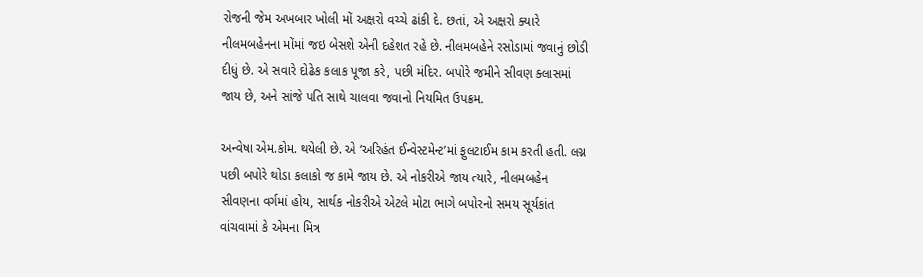રોજની જેમ અખબાર ખોલી મોં અક્ષરો વચ્ચે ઢાંકી દે. છતાં, એ અક્ષરો ક્યારે નીલમબહેનના મોંમાં જઇ બેસશે એની દહેશત રહે છે. નીલમબહેને રસોડામાં જવાનું છોડી દીધું છે. એ સવારે દોઢેક કલાક પૂજા કરે, પછી મંદિર. બપોરે જમીને સીવણ ક્લાસમાં જાય છે, અને સાંજે પતિ સાથે ચાલવા જવાનો નિયમિત ઉપક્રમ.

અન્વેષા એમ.કોમ. થયેલી છે. એ ‘અરિહંત ઈન્વેસ્ટમેન્ટ’માં ફુલટાઈમ કામ કરતી હતી. લગ્ન પછી બપોરે થોડા કલાકો જ કામે જાય છે. એ નોકરીએ જાય ત્યારે, નીલમબહેન સીવણના વર્ગમાં હોય, સાર્થક નોકરીએ એટલે મોટા ભાગે બપોરનો સમય સૂર્યકાંત વાંચવામાં કે એમના મિત્ર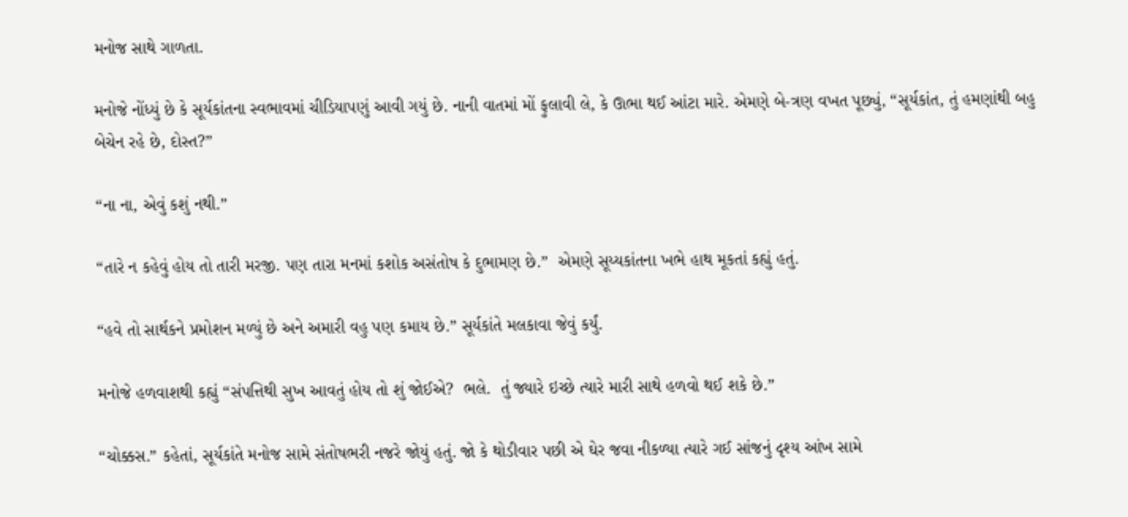મનોજ સાથે ગાળતા.

મનોજે નોંધ્યું છે કે સૂર્યકાંતના સ્વભાવમાં ચીડિયાપણું આવી ગયું છે. નાની વાતમાં મોં ફુલાવી લે, કે ઊભા થઈ આંટા મારે. એમણે બે-ત્રણ વખત પૂછ્યું, “સૂર્યકાંત, તું હમણાંથી બહુ બેચેન રહે છે, દોસ્ત?”

“ના ના, એવું કશું નથી.”

“તારે ન કહેવું હોય તો તારી મરજી. પણ તારા મનમાં કશોક અસંતોષ કે દુભામણ છે.”  એમણે સૂય્યકાંતના ખભે હાથ મૂકતાં કહ્યું હતું.

“હવે તો સાર્થકને પ્રમોશન મળ્યું છે અને અમારી વહુ પણ કમાય છે.” સૂર્યકાંતે મલકાવા જેવું કર્યું.

મનોજે હળવાશથી કહ્યું “સંપત્તિથી સુખ આવતું હોય તો શું જોઈએ?  ભલે.  તું જ્યારે ઇચ્છે ત્યારે મારી સાથે હળવો થઈ શકે છે.”

“ચોક્કસ.” કહેતાં, સૂર્યકાંતે મનોજ સામે સંતોષભરી નજરે જોયું હતું. જો કે થોડીવાર પછી એ ઘેર જવા નીકળ્યા ત્યારે ગઈ સાંજનું દૃશ્ય આંખ સામે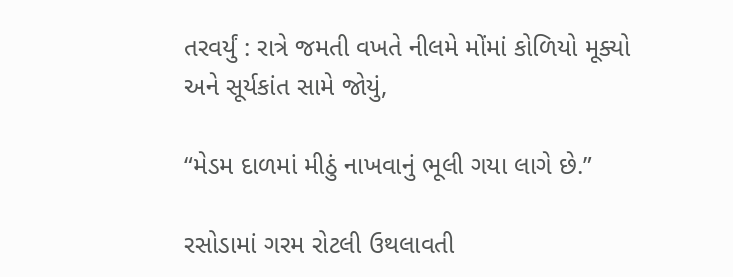તરવર્યું : રાત્રે જમતી વખતે નીલમે મોંમાં કોળિયો મૂક્યો અને સૂર્યકાંત સામે જોયું,

“મેડમ દાળમાં મીઠું નાખવાનું ભૂલી ગયા લાગે છે.”

રસોડામાં ગરમ રોટલી ઉથલાવતી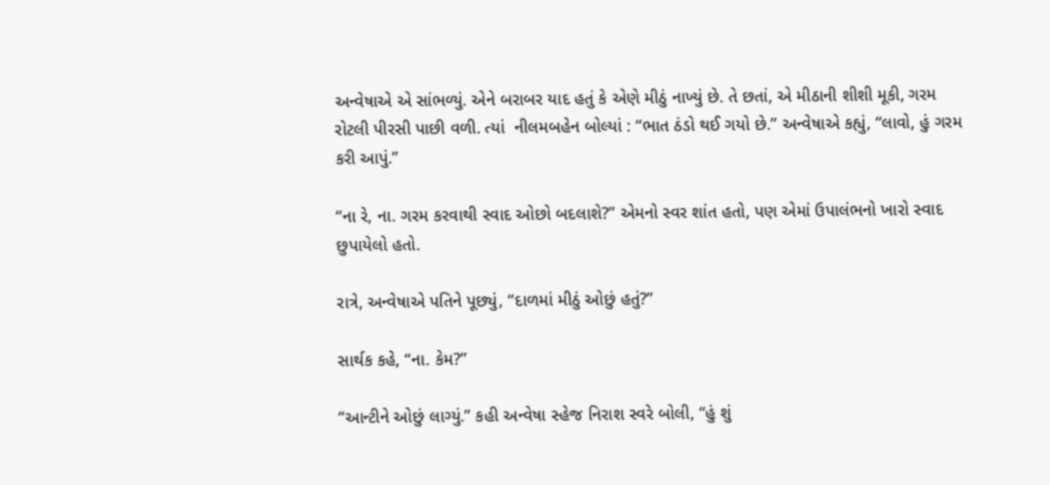અન્વેષાએ એ સાંભળ્યું. એને બરાબર યાદ હતું કે એણે મીઠું નાખ્યું છે. તે છતાં, એ મીઠાની શીશી મૂકી, ગરમ રોટલી પીરસી પાછી વળી. ત્યાં  નીલમબહેન બોલ્યાં : “ભાત ઠંડો થઈ ગયો છે.” અન્વેષાએ કહ્યું, “લાવો, હું ગરમ કરી આપું.”

“ના રે, ના. ગરમ કરવાથી સ્વાદ ઓછો બદલાશે?” એમનો સ્વર શાંત હતો, પણ એમાં ઉપાલંભનો ખારો સ્વાદ છુપાયેલો હતો.

રાત્રે, અન્વેષાએ પતિને પૂછ્યું, “દાળમાં મીઠું ઓછું હતું?”

સાર્થક કહે, “ના. કેમ?”

“આન્ટીને ઓછું લાગ્યું.” કહી અન્વેષા સ્હેજ નિરાશ સ્વરે બોલી, “હું શું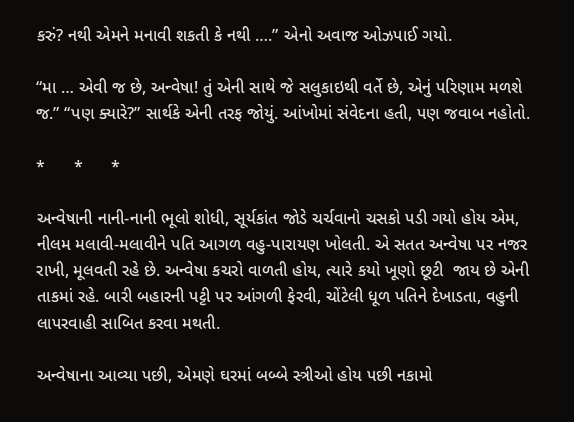કરું? નથી એમને મનાવી શકતી કે નથી ….” એનો અવાજ ઓઝપાઈ ગયો.

“મા … એવી જ છે, અન્વેષા! તું એની સાથે જે સલુકાઇથી વર્તે છે, એનું પરિણામ મળશે જ.” “પણ ક્યારે?” સાર્થકે એની તરફ જોયું. આંખોમાં સંવેદના હતી, પણ જવાબ નહોતો.

*      *      *

અન્વેષાની નાની-નાની ભૂલો શોધી, સૂર્યકાંત જોડે ચર્ચવાનો ચસકો પડી ગયો હોય એમ, નીલમ મલાવી-મલાવીને પતિ આગળ વહુ-પારાયણ ખોલતી. એ સતત અન્વેષા પર નજર રાખી, મૂલવતી રહે છે. અન્વેષા કચરો વાળતી હોય, ત્યારે કયો ખૂણો છૂટી  જાય છે એની તાકમાં રહે. બારી બહારની પટ્ટી પર આંગળી ફેરવી, ચોંટેલી ધૂળ પતિને દેખાડતા, વહુની લાપરવાહી સાબિત કરવા મથતી.

અન્વેષાના આવ્યા પછી, એમણે ઘરમાં બબ્બે સ્ત્રીઓ હોય પછી નકામો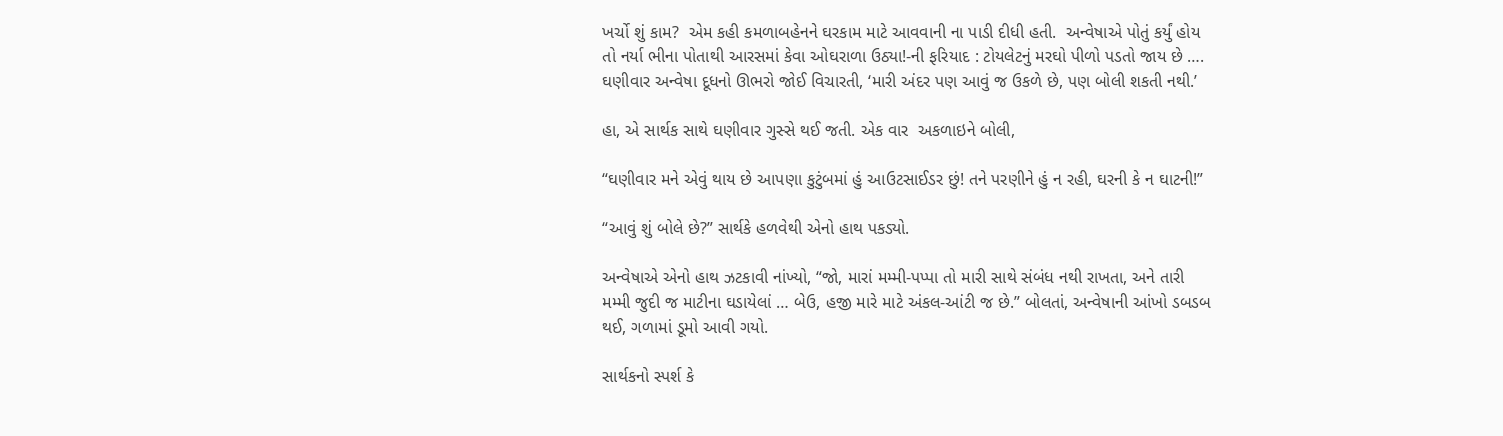ખર્ચો શું કામ?  એમ કહી કમળાબહેનને ઘરકામ માટે આવવાની ના પાડી દીધી હતી.  અન્વેષાએ પોતું કર્યું હોય તો નર્યા ભીના પોતાથી આરસમાં કેવા ઓઘરાળા ઉઠ્યા!-ની ફરિયાદ : ટોયલેટનું મરઘો પીળો પડતો જાય છે …. ઘણીવાર અન્વેષા દૂધનો ઊભરો જોઈ વિચારતી, ‘મારી અંદર પણ આવું જ ઉકળે છે, પણ બોલી શકતી નથી.’

હા, એ સાર્થક સાથે ઘણીવાર ગુસ્સે થઈ જતી. એક વાર  અકળાઇને બોલી,

“ઘણીવાર મને એવું થાય છે આપણા કુટુંબમાં હું આઉટસાઈડર છું! તને પરણીને હું ન રહી, ઘરની કે ન ઘાટની!”

“આવું શું બોલે છે?” સાર્થકે હળવેથી એનો હાથ પકડ્યો.

અન્વેષાએ એનો હાથ ઝટકાવી નાંખ્યો, “જો, મારાં મમ્મી-પપ્પા તો મારી સાથે સંબંધ નથી રાખતા, અને તારી મમ્મી જુદી જ માટીના ઘડાયેલાં … બેઉ, હજી મારે માટે અંકલ-આંટી જ છે.” બોલતાં, અન્વેષાની આંખો ડબડબ થઈ, ગળામાં ડૂમો આવી ગયો.

સાર્થકનો સ્પર્શ કે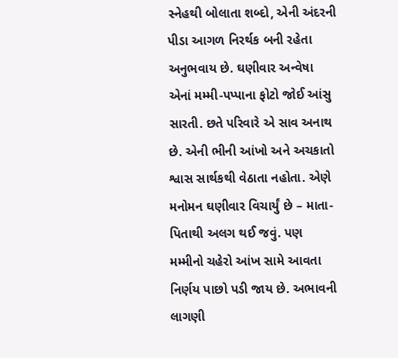સ્નેહથી બોલાતા શબ્દો, એની અંદરની પીડા આગળ નિરર્થક બની રહેતા અનુભવાય છે. ઘણીવાર અન્વેષા એનાં મમ્મી-પપ્પાના ફોટો જોઈ આંસુ સારતી. છતે પરિવારે એ સાવ અનાથ છે. એની ભીની આંખો અને અચકાતો શ્વાસ સાર્થકથી વેઠાતા નહોતા. એણે મનોમન ઘણીવાર વિચાર્યું છે – માતા-પિતાથી અલગ થઈ જવું. પણ મમ્મીનો ચહેરો આંખ સામે આવતા નિર્ણય પાછો પડી જાય છે. અભાવની લાગણી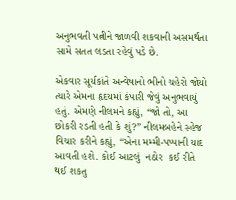અનુભવતી પત્નીને જાળવી શકવાની અસમર્થતા સામે સતત લડતા રહેવું પડે છે.

એકવાર સૂર્યકાંતે અન્વેષાનો ભીનો ચહેરો જોયો ત્યારે એમના હૃદયમાં કંપારી જેવું અનુભવાયું હતું. એમણે નીલમને કહ્યું, “જો તો, આ છોકરી રડતી હતી કે શું?” નીલમબહેને સ્હેજ વિચાર કરીને કહ્યું, “એના મમ્મી-પપ્પાની યાદ આવતી હશે. કોઈ આટલું  નઠોર  કઈ રીતે થઈ શકતુ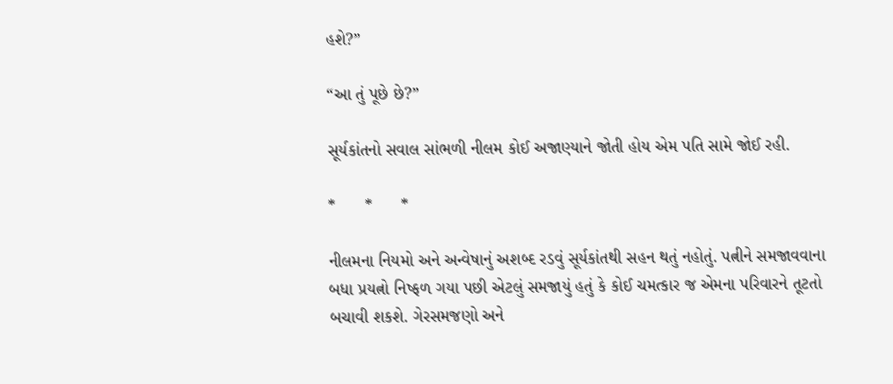હશે?”

“આ તું પૂછે છે?”

સૂર્યકાંતનો સવાલ સાંભળી નીલમ કોઈ અજાણ્યાને જોતી હોય એમ પતિ સામે જોઈ રહી.

*      *      *

નીલમના નિયમો અને અન્વેષાનું અશબ્દ રડવું સૂર્યકાંતથી સહન થતું નહોતું. પત્નીને સમજાવવાના બધા પ્રયત્નો નિષ્ફળ ગયા પછી એટલું સમજાયું હતું કે કોઈ ચમત્કાર જ એમના પરિવારને તૂટતો બચાવી શકશે. ગેરસમજણો અને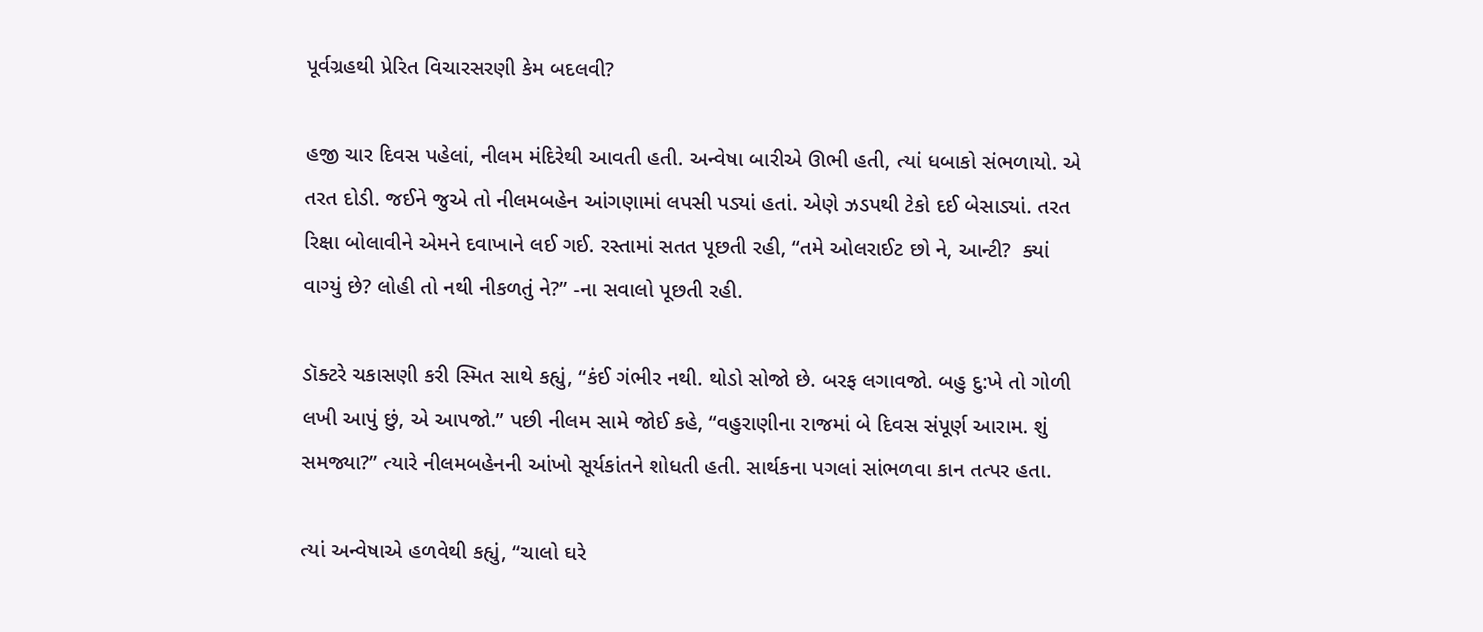પૂર્વગ્રહથી પ્રેરિત વિચારસરણી કેમ બદલવી?

હજી ચાર દિવસ પહેલાં, નીલમ મંદિરેથી આવતી હતી. અન્વેષા બારીએ ઊભી હતી, ત્યાં ધબાકો સંભળાયો. એ તરત દોડી. જઈને જુએ તો નીલમબહેન આંગણામાં લપસી પડ્યાં હતાં. એણે ઝડપથી ટેકો દઈ બેસાડ્યાં. તરત રિક્ષા બોલાવીને એમને દવાખાને લઈ ગઈ. રસ્તામાં સતત પૂછતી રહી, “તમે ઓલરાઈટ છો ને, આન્ટી?  ક્યાં વાગ્યું છે? લોહી તો નથી નીકળતું ને?” -ના સવાલો પૂછતી રહી.

ડૉક્ટરે ચકાસણી કરી સ્મિત સાથે કહ્યું, “કંઈ ગંભીર નથી. થોડો સોજો છે. બરફ લગાવજો. બહુ દુ:ખે તો ગોળી લખી આપું છું, એ આપજો.” પછી નીલમ સામે જોઈ કહે, “વહુરાણીના રાજમાં બે દિવસ સંપૂર્ણ આરામ. શું સમજ્યા?” ત્યારે નીલમબહેનની આંખો સૂર્યકાંતને શોધતી હતી. સાર્થકના પગલાં સાંભળવા કાન તત્પર હતા.

ત્યાં અન્વેષાએ હળવેથી કહ્યું, “ચાલો ઘરે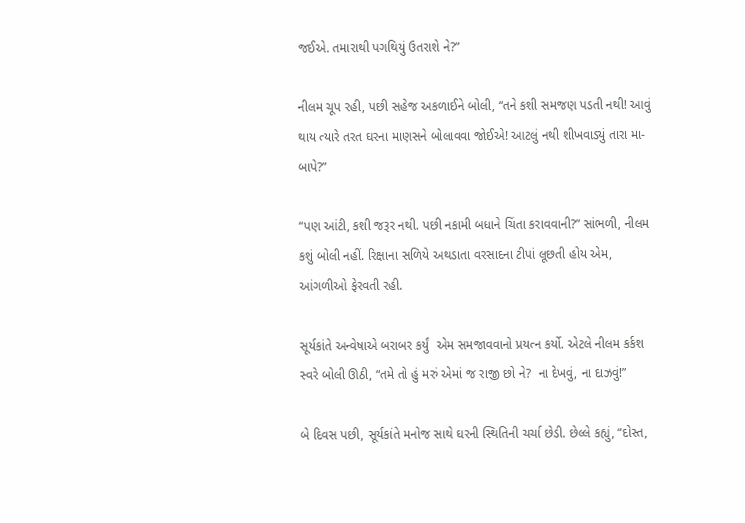જઈએ. તમારાથી પગથિયું ઉતરાશે ને?”

નીલમ ચૂપ રહી, પછી સહેજ અકળાઈને બોલી, “તને કશી સમજણ પડતી નથી! આવું થાય ત્યારે તરત ઘરના માણસને બોલાવવા જોઈએ! આટલું નથી શીખવાડ્યું તારા મા-બાપે?”

“પણ આંટી, કશી જરૂર નથી. પછી નકામી બધાને ચિંતા કરાવવાની?” સાંભળી, નીલમ કશું બોલી નહીં. રિક્ષાના સળિયે અથડાતા વરસાદના ટીપાં લૂછતી હોય એમ, આંગળીઓ ફેરવતી રહી.

સૂર્યકાંતે અન્વેષાએ બરાબર કર્યું  એમ સમજાવવાનો પ્રયત્ન કર્યો. એટલે નીલમ કર્કશ સ્વરે બોલી ઊઠી, “તમે તો હું મરું એમાં જ રાજી છો ને?  ના દેખવું, ના દાઝવું!”

બે દિવસ પછી, સૂર્યકાંતે મનોજ સાથે ઘરની સ્થિતિની ચર્ચા છેડી. છેલ્લે કહ્યું, “દોસ્ત,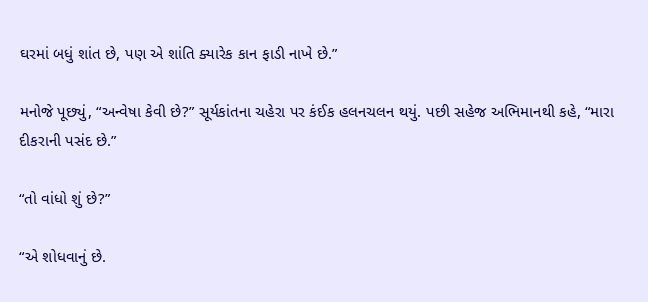ઘરમાં બધું શાંત છે, પણ એ શાંતિ ક્યારેક કાન ફાડી નાખે છે.”

મનોજે પૂછ્યું, “અન્વેષા કેવી છે?” સૂર્યકાંતના ચહેરા પર કંઈક હલનચલન થયું. પછી સહેજ અભિમાનથી કહે, “મારા દીકરાની પસંદ છે.”

“તો વાંધો શું છે?”

“એ શોધવાનું છે.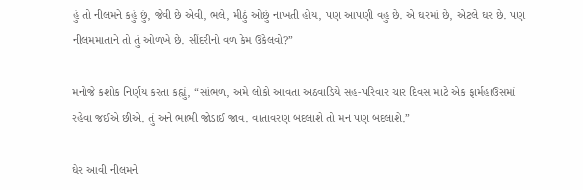હું તો નીલમને કહું છું, જેવી છે એવી, ભલે, મીઠું ઓછું નાખતી હોય, પણ આપણી વહુ છે. એ ઘરમાં છે, એટલે ઘર છે. પણ નીલમમાતાને તો તું ઓળખે છે. સીંદરીનો વળ કેમ ઉકેલવો?”

મનોજે કશોક નિર્ણય કરતા કહ્યું, “સાંભળ, અમે લોકો આવતા અઠવાડિયે સહ-પરિવાર ચાર દિવસ માટે એક ફાર્મહાઉસમાં રહેવા જઈએ છીએ. તું અને ભાભી જોડાઈ જાવ. વાતાવરણ બદલાશે તો મન પણ બદલાશે.”

ઘેર આવી નીલમને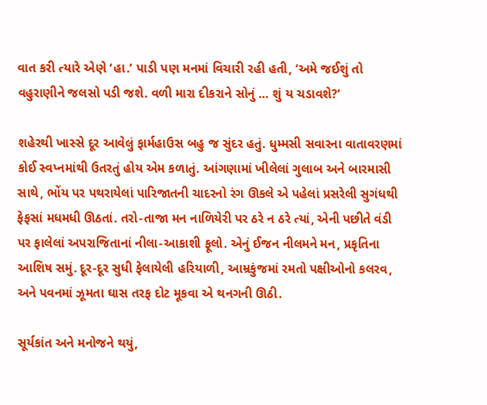વાત કરી ત્યારે એણે ‘હા.’ પાડી પણ મનમાં વિચારી રહી હતી, ‘અમે જઈશું તો વહુરાણીને જલસો પડી જશે. વળી મારા દીકરાને સોનું … શું ય ચડાવશે?’

શહેરથી ખાસ્સે દૂર આવેલું ફાર્મહાઉસ બહુ જ સુંદર હતું. ધુમ્મસી સવારના વાતાવરણમાં કોઈ સ્વપ્નમાંથી ઉતરતું હોય એમ કળાતું. આંગણામાં ખીલેલાં ગુલાબ અને બારમાસી સાથે, ભોંય પર પથરાયેલાં પારિજાતની ચાદરનો રંગ ઊકલે એ પહેલાં પ્રસરેલી સુગંધથી ફેફસાં મધમધી ઊઠતાં. તરો-તાજા મન નાળિયેરી પર ઠરે ન ઠરે ત્યાં, એની પછીતે વંડી પર ફાલેલાં અપરાજિતાનાં નીલા-આકાશી ફૂલો. એનું ઈજન નીલમને મન, પ્રકૃતિના આશિષ સમું. દૂર-દૂર સુધી ફેલાયેલી હરિયાળી, આમ્રકુંજમાં રમતો પક્ષીઓનો કલરવ, અને પવનમાં ઝૂમતા ઘાસ તરફ દોટ મૂકવા એ થનગની ઊઠી.

સૂર્યકાંત અને મનોજને થયું,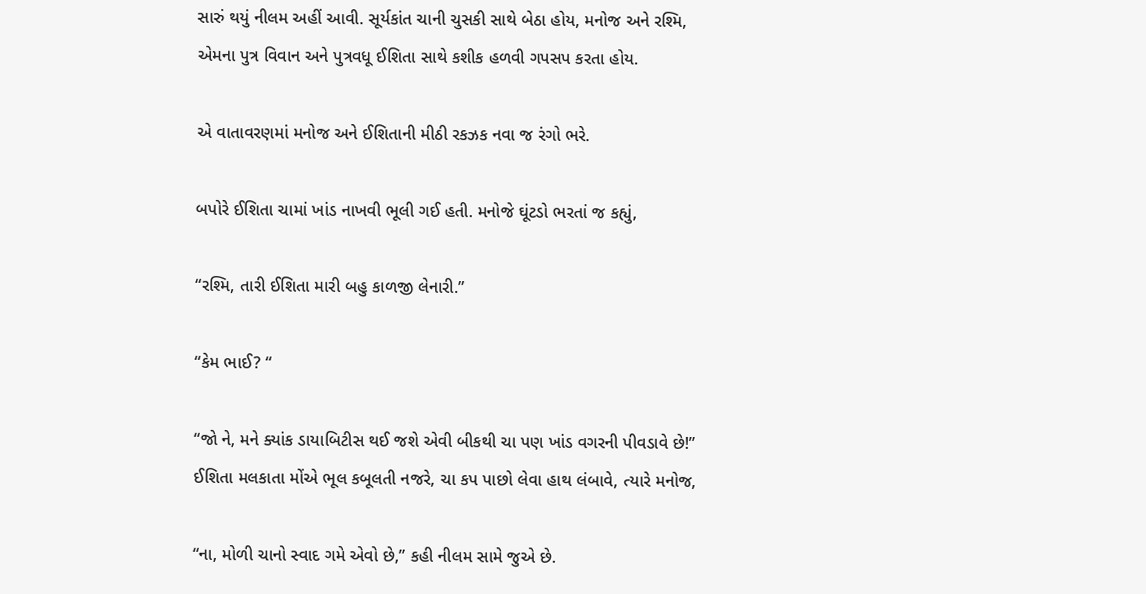સારું થયું નીલમ અહીં આવી. સૂર્યકાંત ચાની ચુસકી સાથે બેઠા હોય, મનોજ અને રશ્મિ, એમના પુત્ર વિવાન અને પુત્રવધૂ ઈશિતા સાથે કશીક હળવી ગપસપ કરતા હોય.

એ વાતાવરણમાં મનોજ અને ઈશિતાની મીઠી રકઝક નવા જ રંગો ભરે.

બપોરે ઈશિતા ચામાં ખાંડ નાખવી ભૂલી ગઈ હતી. મનોજે ઘૂંટડો ભરતાં જ કહ્યું,

“રશ્મિ, તારી ઈશિતા મારી બહુ કાળજી લેનારી.”

“કેમ ભાઈ? “

“જો ને, મને ક્યાંક ડાયાબિટીસ થઈ જશે એવી બીકથી ચા પણ ખાંડ વગરની પીવડાવે છે!” ઈશિતા મલકાતા મોંએ ભૂલ કબૂલતી નજરે, ચા કપ પાછો લેવા હાથ લંબાવે, ત્યારે મનોજ,

“ના, મોળી ચાનો સ્વાદ ગમે એવો છે,” કહી નીલમ સામે જુએ છે.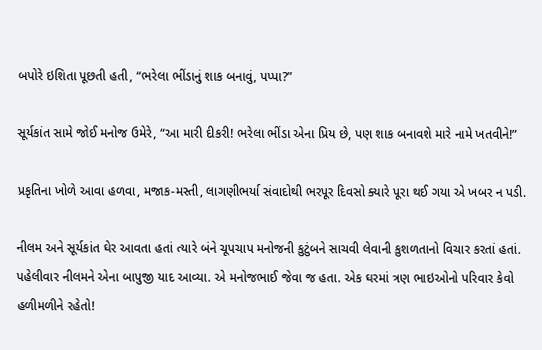બપોરે ઇશિતા પૂછતી હતી, “ભરેલા ભીંડાનું શાક બનાવું, પપ્પા?”

સૂર્યકાંત સામે જોઈ મનોજ ઉમેરે, “આ મારી દીકરી! ભરેલા ભીંડા એના પ્રિય છે, પણ શાક બનાવશે મારે નામે ખતવીને!”

પ્રકૃતિના ખોળે આવા હળવા, મજાક-મસ્તી, લાગણીભર્યા સંવાદોથી ભરપૂર દિવસો ક્યારે પૂરા થઈ ગયા એ ખબર ન પડી.

નીલમ અને સૂર્યકાંત ઘેર આવતા હતાં ત્યારે બંને ચૂપચાપ મનોજની કુટુંબને સાચવી લેવાની કુશળતાનો વિચાર કરતાં હતાં. પહેલીવાર નીલમને એના બાપુજી યાદ આવ્યા. એ મનોજભાઈ જેવા જ હતા. એક ઘરમાં ત્રણ ભાઇઓનો પરિવાર કેવો હળીમળીને રહેતો!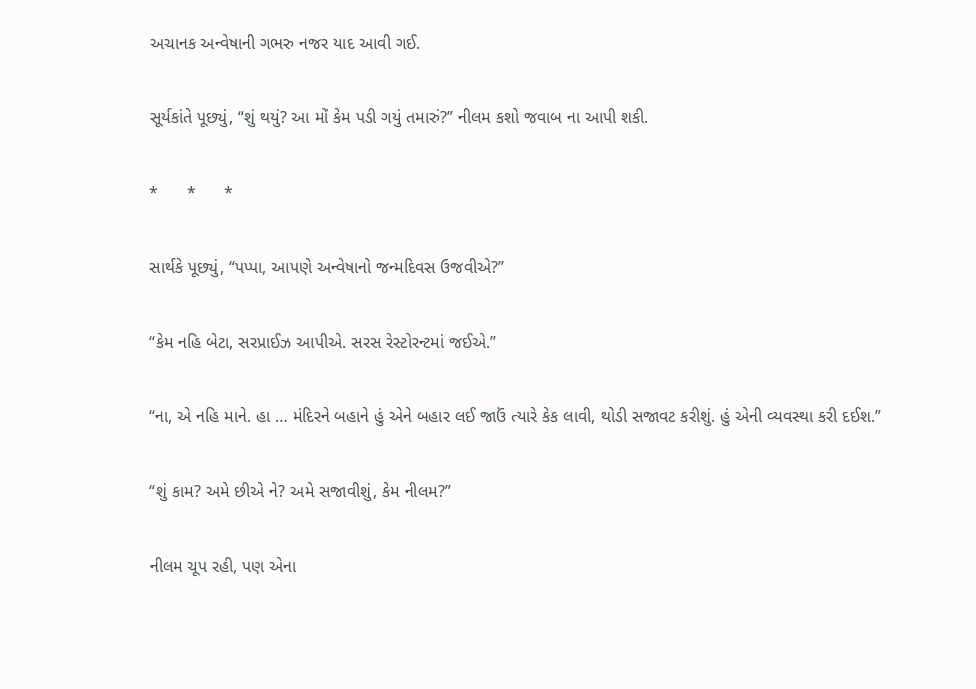અચાનક અન્વેષાની ગભરુ નજર યાદ આવી ગઈ.

સૂર્યકાંતે પૂછ્યું, “શું થયું? આ મોં કેમ પડી ગયું તમારું?” નીલમ કશો જવાબ ના આપી શકી.

*      *      *

સાર્થકે પૂછ્યું, “પપ્પા, આપણે અન્વેષાનો જન્મદિવસ ઉજવીએ?”

“કેમ નહિ બેટા, સરપ્રાઈઝ આપીએ. સરસ રેસ્ટોરન્ટમાં જઈએ.”

“ના, એ નહિ માને. હા … મંદિરને બહાને હું એને બહાર લઈ જાઉં ત્યારે કેક લાવી, થોડી સજાવટ કરીશું. હું એની વ્યવસ્થા કરી દઈશ.”

“શું કામ? અમે છીએ ને? અમે સજાવીશું, કેમ નીલમ?”

નીલમ ચૂપ રહી, પણ એના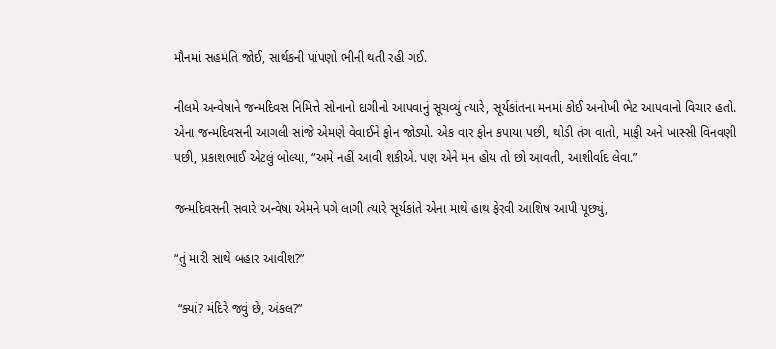મૌનમાં સહમતિ જોઈ, સાર્થકની પાંપણો ભીની થતી રહી ગઈ.

નીલમે અન્વેષાને જન્મદિવસ નિમિત્તે સોનાનો દાગીનો આપવાનું સૂચવ્યું ત્યારે, સૂર્યકાંતના મનમાં કોઈ અનોખી ભેટ આપવાનો વિચાર હતો. એના જન્મદિવસની આગલી સાંજે એમણે વેવાઈને ફોન જોડ્યો. એક વાર ફોન કપાયા પછી, થોડી તંગ વાતો, માફી અને ખાસ્સી વિનવણી પછી, પ્રકાશભાઈ એટલું બોલ્યા, “અમે નહીં આવી શકીએ. પણ એને મન હોય તો છો આવતી, આશીર્વાદ લેવા.”

જન્મદિવસની સવારે અન્વેષા એમને પગે લાગી ત્યારે સૂર્યકાંતે એના માથે હાથ ફેરવી આશિષ આપી પૂછ્યું,

“તું મારી સાથે બહાર આવીશ?”

 “ક્યાં? મંદિરે જવું છે, અંકલ?”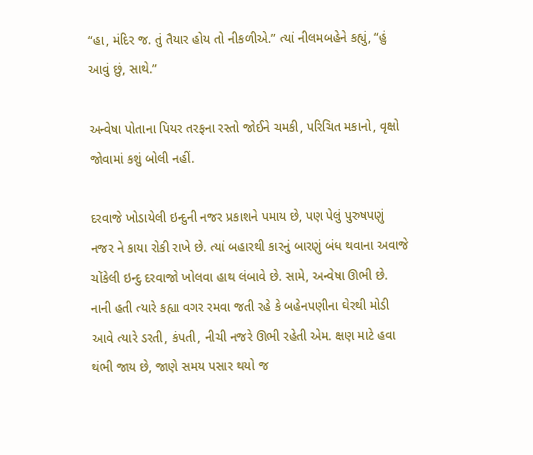“હા, મંદિર જ. તું તૈયાર હોય તો નીકળીએ.” ત્યાં નીલમબહેને કહ્યું, “હું આવું છું, સાથે.”

અન્વેષા પોતાના પિયર તરફના રસ્તો જોઈને ચમકી, પરિચિત મકાનો, વૃક્ષો જોવામાં કશું બોલી નહીં.

દરવાજે ખોડાયેલી ઇન્દુની નજર પ્રકાશને પમાય છે, પણ પેલું પુરુષપણું નજર ને કાયા રોકી રાખે છે. ત્યાં બહારથી કારનું બારણું બંધ થવાના અવાજે ચોંકેલી ઇન્દુ દરવાજો ખોલવા હાથ લંબાવે છે. સામે, અન્વેષા ઊભી છે. નાની હતી ત્યારે કહ્યા વગર રમવા જતી રહે કે બહેનપણીના ઘેરથી મોડી આવે ત્યારે ડરતી, કંપતી, નીચી નજરે ઊભી રહેતી એમ. ક્ષણ માટે હવા થંભી જાય છે, જાણે સમય પસાર થયો જ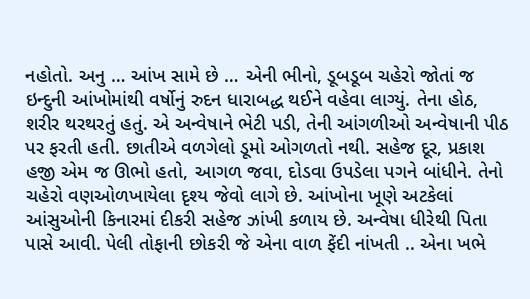નહોતો. અનુ … આંખ સામે છે … એની ભીનો, ડૂબડૂબ ચહેરો જોતાં જ ઇન્દુની આંખોમાંથી વર્ષોનું રુદન ધારાબદ્ધ થઈને વહેવા લાગ્યું. તેના હોઠ, શરીર થરથરતું હતું. એ અન્વેષાને ભેટી પડી, તેની આંગળીઓ અન્વેષાની પીઠ પર ફરતી હતી. છાતીએ વળગેલો ડૂમો ઓગળતો નથી. સહેજ દૂર, પ્રકાશ હજી એમ જ ઊભો હતો, આગળ જવા, દોડવા ઉપડેલા પગને બાંધીને. તેનો ચહેરો વણઓળખાયેલા દૃશ્ય જેવો લાગે છે. આંખોના ખૂણે અટકેલાં આંસુઓની કિનારમાં દીકરી સહેજ ઝાંખી કળાય છે. અન્વેષા ધીરેથી પિતા પાસે આવી. પેલી તોફાની છોકરી જે એના વાળ ફેંદી નાંખતી .. એના ખભે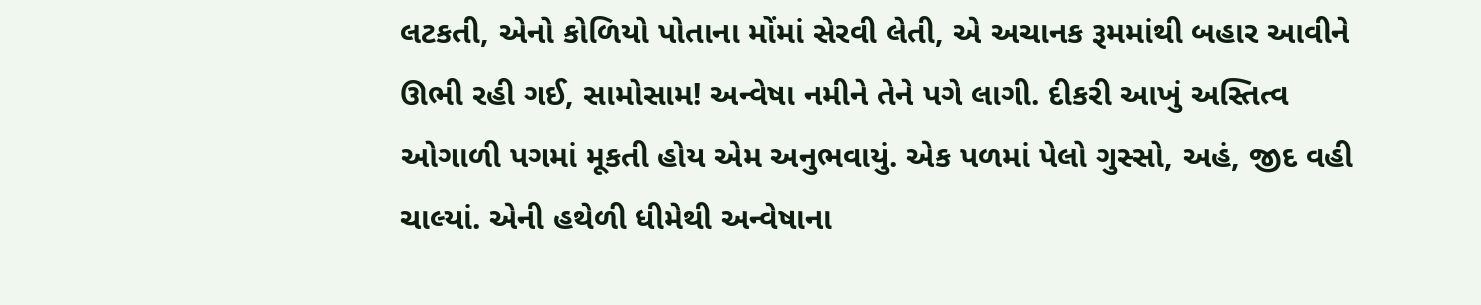લટકતી, એનો કોળિયો પોતાના મોંમાં સેરવી લેતી, એ અચાનક રૂમમાંથી બહાર આવીને ઊભી રહી ગઈ, સામોસામ! અન્વેષા નમીને તેને પગે લાગી. દીકરી આખું અસ્તિત્વ ઓગાળી પગમાં મૂકતી હોય એમ અનુભવાયું. એક પળમાં પેલો ગુસ્સો, અહં, જીદ વહી ચાલ્યાં. એની હથેળી ધીમેથી અન્વેષાના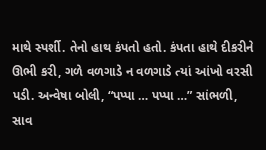માથે સ્પર્શી. તેનો હાથ કંપતો હતો. કંપતા હાથે દીકરીને ઊભી કરી, ગળે વળગાડે ન વળગાડે ત્યાં આંખો વરસી પડી. અન્વેષા બોલી, “પપ્પા … પપ્પા …” સાંભળી, સાવ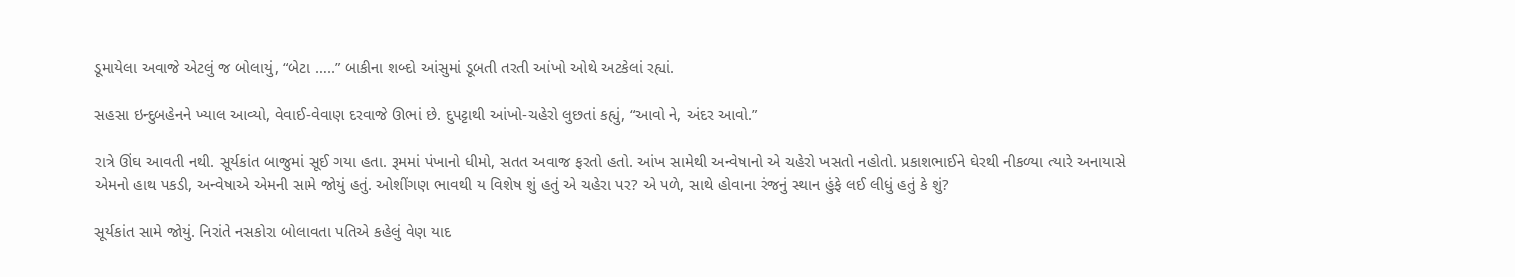ડૂમાયેલા અવાજે એટલું જ બોલાયું, “બેટા …..” બાકીના શબ્દો આંસુમાં ડૂબતી તરતી આંખો ઓથે અટકેલાં રહ્યાં.

સહસા ઇન્દુબહેનને ખ્યાલ આવ્યો, વેવાઈ-વેવાણ દરવાજે ઊભાં છે. દુપટ્ટાથી આંખો-ચહેરો લુછતાં કહ્યું, “આવો ને, અંદર આવો.”

રાત્રે ઊંઘ આવતી નથી. સૂર્યકાંત બાજુમાં સૂઈ ગયા હતા. રૂમમાં પંખાનો ધીમો, સતત અવાજ ફરતો હતો. આંખ સામેથી અન્વેષાનો એ ચહેરો ખસતો નહોતો. પ્રકાશભાઈને ઘેરથી નીકળ્યા ત્યારે અનાયાસે એમનો હાથ પકડી, અન્વેષાએ એમની સામે જોયું હતું. ઓશીંગણ ભાવથી ય વિશેષ શું હતું એ ચહેરા પર? એ પળે, સાથે હોવાના રંજનું સ્થાન હુંફે લઈ લીધું હતું કે શું?

સૂર્યકાંત સામે જોયું. નિરાંતે નસકોરા બોલાવતા પતિએ કહેલું વેણ યાદ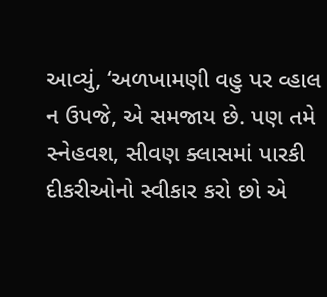આવ્યું, ‘અળખામણી વહુ પર વ્હાલ ન ઉપજે, એ સમજાય છે. પણ તમે સ્નેહવશ, સીવણ ક્લાસમાં પારકી દીકરીઓનો સ્વીકાર કરો છો એ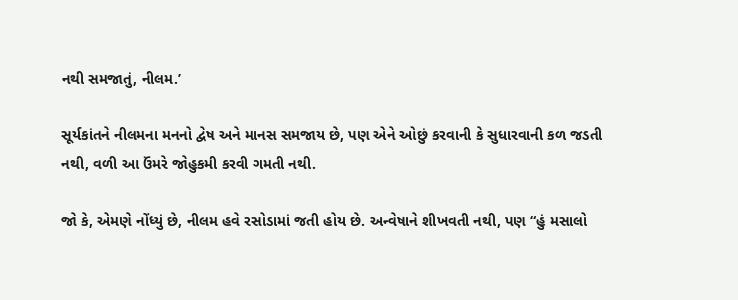નથી સમજાતું, નીલમ.’

સૂર્યકાંતને નીલમના મનનો દ્વેષ અને માનસ સમજાય છે, પણ એને ઓછું કરવાની કે સુધારવાની કળ જડતી નથી, વળી આ ઉંમરે જોહુકમી કરવી ગમતી નથી.

જો કે, એમણે નોંધ્યું છે, નીલમ હવે રસોડામાં જતી હોય છે. અન્વેષાને શીખવતી નથી, પણ “હું મસાલો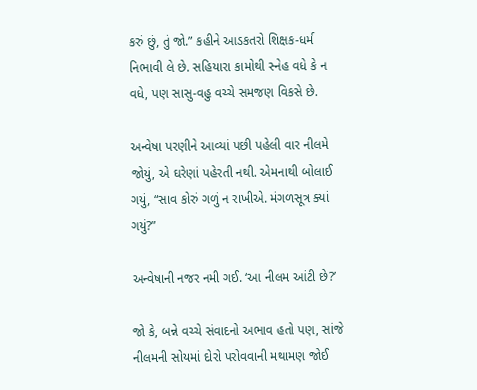કરું છું, તું જો.” કહીને આડકતરો શિક્ષક-ધર્મ નિભાવી લે છે. સહિયારા કામોથી સ્નેહ વધે કે ન વધે, પણ સાસુ-વહુ વચ્ચે સમજણ વિકસે છે.

અન્વેષા પરણીને આવ્યાં પછી પહેલી વાર નીલમે જોયું, એ ઘરેણાં પહેરતી નથી. એમનાથી બોલાઈ ગયું, “સાવ કોરું ગળું ન રાખીએ. મંગળસૂત્ર ક્યાં ગયું?”

અન્વેષાની નજર નમી ગઈ. ‘આ નીલમ આંટી છે?’

જો કે, બન્ને વચ્ચે સંવાદનો અભાવ હતો પણ, સાંજે નીલમની સોયમાં દોરો પરોવવાની મથામણ જોઈ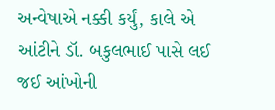અન્વેષાએ નક્કી કર્યું, કાલે એ આંટીને ડૉ. બકુલભાઈ પાસે લઈ જઈ આંખોની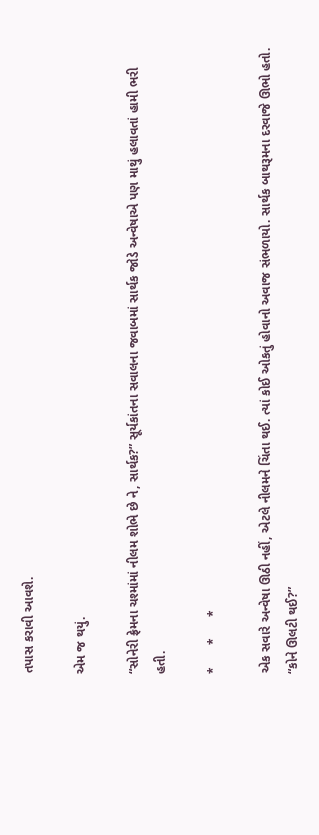તપાસ કરાવી આવશે.

એમ જ થયું.

“સોનેરી ફ્રેમના ચશ્માંમાં નીલમ શોભે છે ને, સાર્થક?” સૂર્યકાંતના સવાલના જવાબમાં સાર્થક જોડે અન્વેષાએ પણ માથું હલાવતાં હામી ભરી હતી.

*      *      *

એક સવારે અન્વેષા ઊઠી નહીં, એટલે નીલમને ચિંતા થઈ. ત્યાં કોઈ ઓકતું હોવાનો અવાજ સંભળાયો. સાર્થક બાથરૂમના દરવાજે ઊભો હતો. “કોને ઊલટી થઈ?”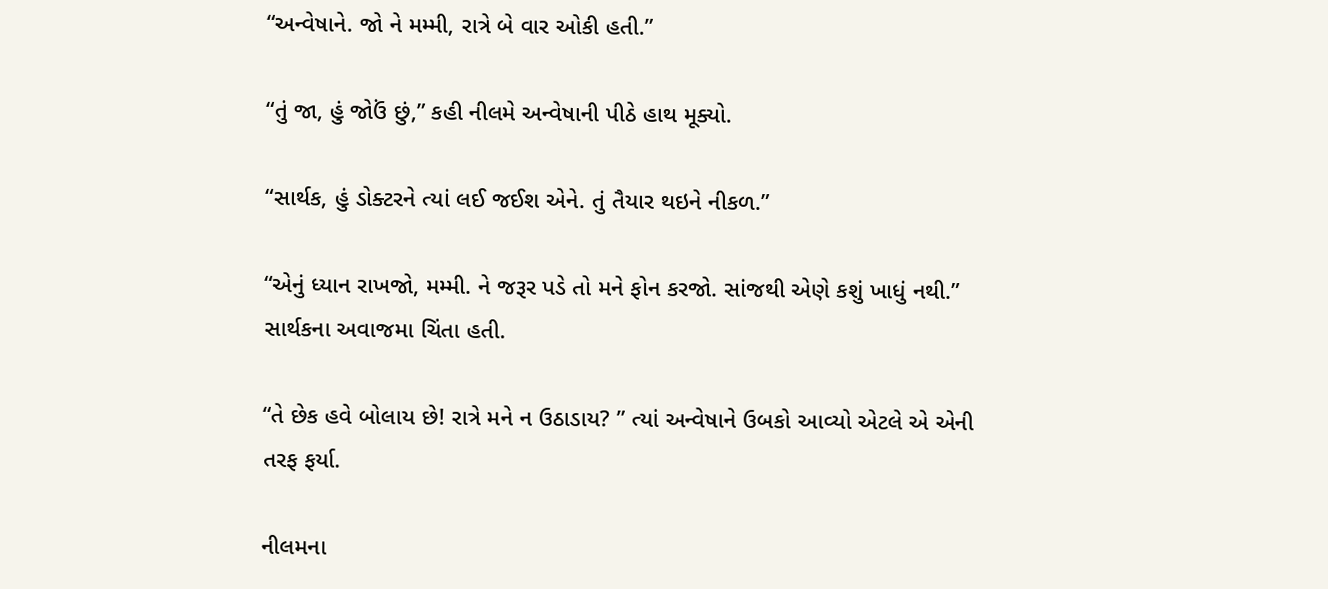“અન્વેષાને. જો ને મમ્મી, રાત્રે બે વાર ઓકી હતી.”

“તું જા, હું જોઉં છું,” કહી નીલમે અન્વેષાની પીઠે હાથ મૂક્યો.

“સાર્થક, હું ડોક્ટરને ત્યાં લઈ જઈશ એને. તું તૈયાર થઇને નીકળ.”

“એનું ધ્યાન રાખજો, મમ્મી. ને જરૂર પડે તો મને ફોન કરજો. સાંજથી એણે કશું ખાધું નથી.”  સાર્થકના અવાજમા ચિંતા હતી.

“તે છેક હવે બોલાય છે! રાત્રે મને ન ઉઠાડાય? ” ત્યાં અન્વેષાને ઉબકો આવ્યો એટલે એ એની તરફ ફર્યા.

નીલમના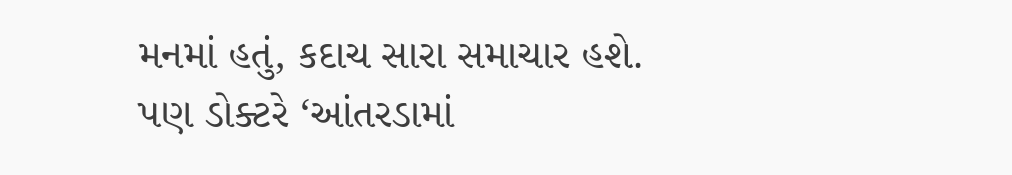મનમાં હતું, કદાચ સારા સમાચાર હશે. પણ ડોક્ટરે ‘આંતરડામાં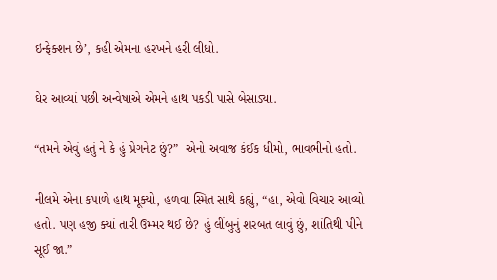ઇન્ફેક્શન છે’, કહી એમના હરખને હરી લીધો.

ઘેર આવ્યાં પછી અન્વેષાએ એમને હાથ પકડી પાસે બેસાડ્યા.

“તમને એવું હતું ને કે હું પ્રેગનેટ છું?”  એનો અવાજ કંઈક ધીમો, ભાવભીનો હતો.

નીલમે એના કપાળે હાથ મૂક્યો, હળવા સ્મિત સાથે કહ્યું, “હા, એવો વિચાર આવ્યો હતો. પણ હજી ક્યાં તારી ઉમ્મર થઈ છે? હું લીંબુનું શરબત લાવું છું, શાંતિથી પીને સૂઈ જા.”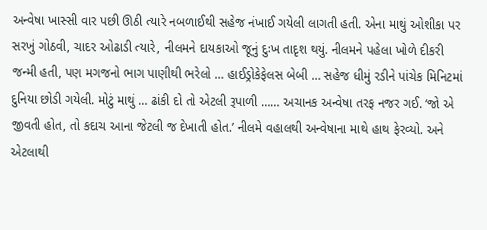અન્વેષા ખાસ્સી વાર પછી ઊઠી ત્યારે નબળાઈથી સહેજ નંખાઈ ગયેલી લાગતી હતી. એના માથું ઓશીકા પર સરખું ગોઠવી, ચાદર ઓઢાડી ત્યારે, નીલમને દાયકાઓ જૂનું દુઃખ તાદૃશ થયું. નીલમને પહેલા ખોળે દીકરી જન્મી હતી, પણ મગજનો ભાગ પાણીથી ભરેલો … હાઈડ્રોકેફેલસ બેબી … સહેજ ધીમું રડીને પાંચેક મિનિટમાં દુનિયા છોડી ગયેલી. મોટું માથું … ઢાંકી દો તો એટલી રૂપાળી …… અચાનક અન્વેષા તરફ નજર ગઈ. ‘જો એ જીવતી હોત, તો કદાચ આના જેટલી જ દેખાતી હોત.’ નીલમે વહાલથી અન્વેષાના માથે હાથ ફેરવ્યો. અને એટલાથી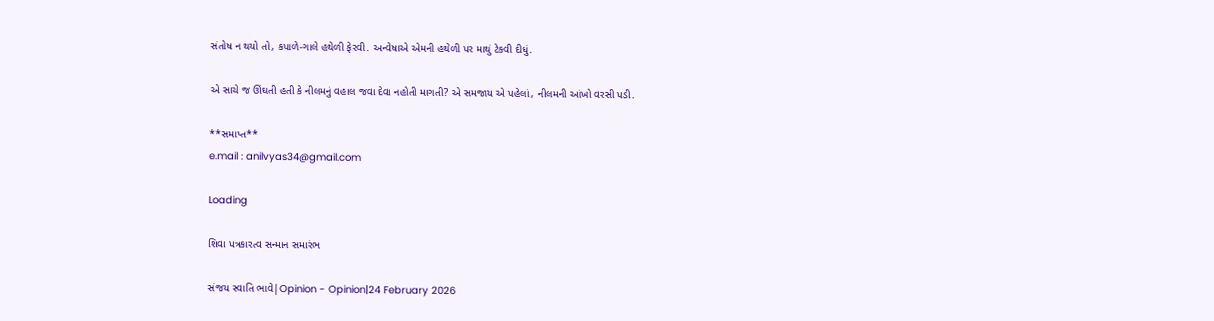સંતોષ ન થયો તો, કપાળે-ગાલે હથેળી ફેરવી. અન્વેષાએ એમની હથેળી પર માથું ટેકવી દીધું.

એ સાચે જ ઊંઘતી હતી કે નીલમનું વહાલ જવા દેવા નહોતી માગતી? એ સમજાય એ પહેલાં, નીલમની આંખો વરસી પડી.

**સમાપ્ત**
e.mail : anilvyas34@gmail.com

Loading

શિવા પત્રકારત્વ સન્માન સમારંભ

સંજય સ્વાતિ ભાવે|Opinion - Opinion|24 February 2026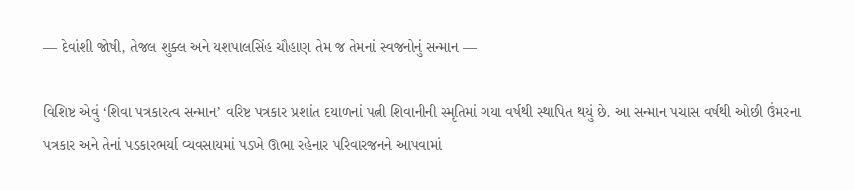— દેવાંશી જોષી, તેજલ શુક્લ અને યશપાલસિંહ ચૌહાણ તેમ જ તેમનાં સ્વજનોનું સન્માન —

વિશિષ્ટ એવું ‘શિવા પત્રકારત્વ સન્માન’ વરિષ્ટ પત્રકાર પ્રશાંત દયાળનાં પત્ની શિવાનીની સ્મૃતિમાં ગયા વર્ષથી સ્થાપિત થયું છે. આ સન્માન પચાસ વર્ષથી ઓછી ઉંમરના પત્રકાર અને તેનાં પડકારભર્યા વ્યવસાયમાં પડખે ઊભા રહેનાર પરિવારજનને આપવામાં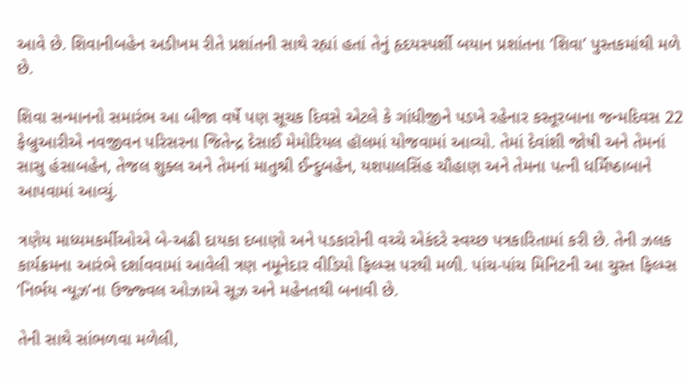આવે છે. શિવાનીબહેન અડીખમ રીતે પ્રશાંતની સાથે રહ્યાં હતાં તેનું હૃદયસ્પર્શી બયાન પ્રશાંતના ‘શિવા’ પુસ્તકમાંથી મળે છે.

શિવા સન્માનનો સમારંભ આ બીજા વર્ષે પણ સૂચક દિવસે એટલે કે ગાંધીજીને પડખે રહેનાર કસ્તૂરબાના જન્મદિવસ 22 ફેબ્રુઆરીએ નવજીવન પરિસરના જિતેન્દ્ર દેસાઈ મેમોરિયલ હૉલમાં યોજવામાં આવ્યો. તેમાં દેવાંશી જોષી અને તેમનાં સાસુ હંસાબહેન, તેજલ શુક્લ અને તેમનાં માતુશ્રી ઈન્દુબહેન, યશપાલસિંહ ચૌહાણ અને તેમના પત્ની ધર્મિષ્ઠાબાને આપવામાં આવ્યું.

ત્રણેય માધ્યમકર્મીઓએ બે-અઢી દાયકા દબાણો અને પડકારોની વચ્ચે એકંદરે સ્વચ્છ પત્રકારિતામાં કરી છે. તેની ઝલક કાર્યક્રમના આરંભે દર્શાવવામાં આવેલી ત્રણ નમૂનેદાર વીડિયો ફિલ્મ્સ પરથી મળી. પાંચ-પાંચ મિનિટની આ ચુસ્ત ફિલ્મ્સ ‘નિર્ભય ન્યૂઝ’ના ઉજ્જ્વલ ઓઝાએ સૂઝ અને મહેનતથી બનાવી છે.

તેની સાથે સાંભળવા મળેલી,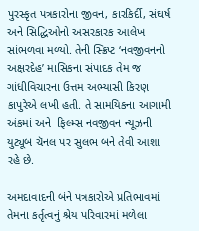પુરસ્કૃત પત્રકારોના જીવન, કારકિર્દી, સંઘર્ષ અને સિદ્ધિઓનો અસરકારક આલેખ સાંભળવા મળ્યો. તેની સ્ક્રિપ્ટ ‘નવજીવનનો અક્ષરદેહ’ માસિકના સંપાદક તેમ જ ગાંધીવિચારના ઉત્તમ અભ્યાસી કિરણ કાપુરેએ લખી હતી. તે સામયિકના આગામી અંકમાં અને  ફિલ્મ્સ નવજીવન ન્યૂઝની યુટ્યૂબ ચૅનલ પર સુલભ બને તેવી આશા રહે છે.

અમદાવાદની બંને પત્રકારોએ પ્રતિભાવમાં તેમના કર્તૃત્વનું શ્રેય પરિવારમાં મળેલા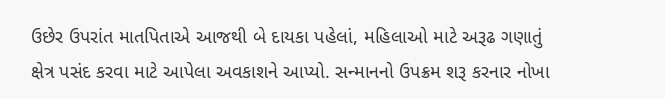ઉછેર ઉપરાંત માતપિતાએ આજથી બે દાયકા પહેલાં, મહિલાઓ માટે અરૂઢ ગણાતું ક્ષેત્ર પસંદ કરવા માટે આપેલા અવકાશને આપ્યો. સન્માનનો ઉપક્રમ શરૂ કરનાર નોખા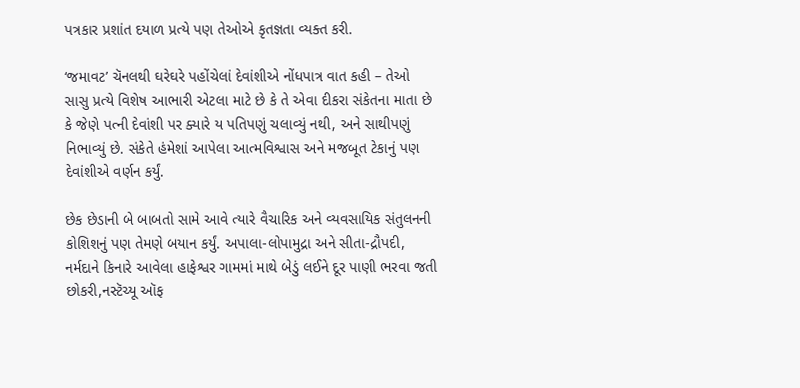પત્રકાર પ્રશાંત દયાળ પ્રત્યે પણ તેઓએ કૃતજ્ઞતા વ્યક્ત કરી.

‘જમાવટ’ ચૅનલથી ઘરેઘરે પહોંચેલાં દેવાંશીએ નોંધપાત્ર વાત કહી – તેઓ સાસુ પ્રત્યે વિશેષ આભારી એટલા માટે છે કે તે એવા દીકરા સંકેતના માતા છે કે જેણે પત્ની દેવાંશી પર ક્યારે ય પતિપણું ચલાવ્યું નથી, અને સાથીપણું નિભાવ્યું છે. સંકેતે હંમેશાં આપેલા આત્મવિશ્વાસ અને મજબૂત ટેકાનું પણ દેવાંશીએ વર્ણન કર્યું.

છેક છેડાની બે બાબતો સામે આવે ત્યારે વૈચારિક અને વ્યવસાયિક સંતુલનની કોશિશનું પણ તેમણે બયાન કર્યું. અપાલા-લોપામુદ્રા અને સીતા-દ્રૌપદી, નર્મદાને કિનારે આવેલા હાફેશ્વર ગામમાં માથે બેડું લઈને દૂર પાણી ભરવા જતી છોકરી,નસ્ટૅચ્યૂ ઑફ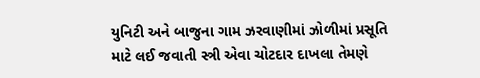યુનિટી અને બાજુના ગામ ઝરવાણીમાં ઝોળીમાં પ્રસૂતિ માટે લઈ જવાતી સ્ત્રી એવા ચોટદાર દાખલા તેમણે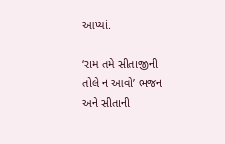આપ્યાં.

‘રામ તમે સીતાજીની તોલે ન આવો’ ભજન અને સીતાની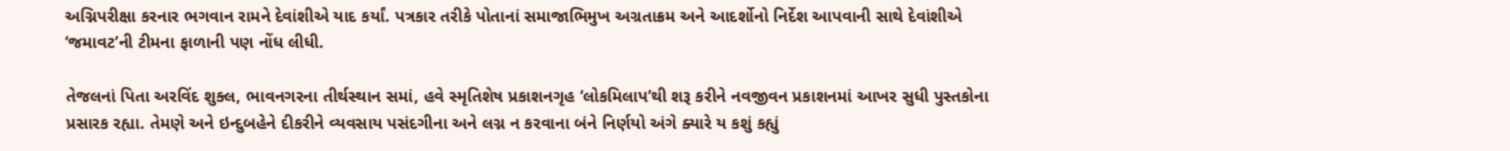અગ્નિપરીક્ષા કરનાર ભગવાન રામને દેવાંશીએ યાદ કર્યાં. પત્રકાર તરીકે પોતાનાં સમાજાભિમુખ અગ્રતાક્રમ અને આદર્શોનો નિર્દેશ આપવાની સાથે દેવાંશીએ ‘જમાવટ’ની ટીમના ફાળાની પણ નોંધ લીધી.

તેજલનાં પિતા અરવિંદ શુક્લ, ભાવનગરના તીર્થસ્થાન સમાં, હવે સ્મૃતિશેષ પ્રકાશનગૃહ ‘લોકમિલાપ’થી શરૂ કરીને નવજીવન પ્રકાશનમાં આખર સુધી પુસ્તકોના પ્રસારક રહ્યા. તેમણે અને ઇન્દુબહેને દીકરીને વ્યવસાય પસંદગીના અને લગ્ન ન કરવાના બંને નિર્ણયો અંગે ક્યારે ય કશું કહ્યું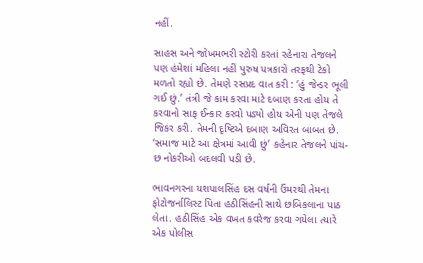નહીં.

સાહસ અને જોખમભરી સ્ટોરી કરતાં રહેનારા તેજલને પણ હંમેશાં મહિલા નહીં પુરુષ પત્રકારો તરફથી ટેકો મળતો રહ્યો છે. તેમણે રસપ્રદ વાત કરી : ‘હું જેન્ડર ભૂલી ગઈ છું.’ તંત્રી જે કામ કરવા માટે દબાણ કરતા હોય તે કરવાનો સાફ ઈન્કાર કરવો પડ્યો હોય એની પણ તેજલે જિકર કરી. તેમની દૃષ્ટિએ દબાણ અવિરત બાબત છે. ‘સમાજ માટે આ ક્ષેત્રમાં આવી છું’ કહેનાર તેજલને પાંચ-છ નોકરીઓ બદલવી પડી છે.

ભાવનગરના યશપાલસિંહ દસ વર્ષની ઉંમરથી તેમના ફોટોજર્નાલિસ્ટ પિતા હઠીસિંહની સાથે છબિકલાના પાઠ લેતા. હઠીસિંહ એક વખત કવરેજ કરવા ગયેલા ત્યારે એક પોલીસ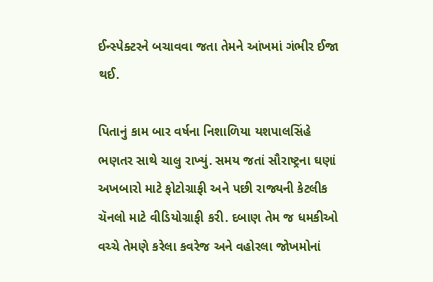ઈન્સ્પેક્ટરને બચાવવા જતા તેમને આંખમાં ગંભીર ઈજા થઈ.

પિતાનું કામ બાર વર્ષના નિશાળિયા યશપાલસિંહે ભણતર સાથે ચાલુ રાખ્યું. સમય જતાં સૌરાષ્ટ્રના ઘણાં અખબારો માટે ફોટોગ્રાફી અને પછી રાજ્યની કેટલીક ચૅનલો માટે વીડિયોગ્રાફી કરી. દબાણ તેમ જ ધમકીઓ વચ્ચે તેમણે કરેલા કવરેજ અને વહોરલા જોખમોનાં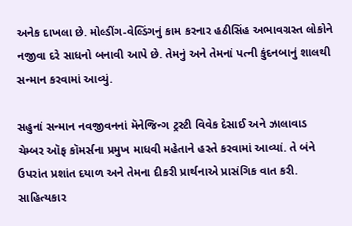અનેક દાખલા છે. મોલ્ડીંગ-વેલ્ડિંગનું કામ કરનાર હઠીસિંહ અભાવગ્રસ્ત લોકોને નજીવા દરે સાધનો બનાવી આપે છે. તેમનું અને તેમનાં પત્ની કુંદનબાનું શાલથી સન્માન કરવામાં આવ્યું.

સહુનાં સન્માન નવજીવનનાં મૅનેજિન્ગ ટ્રસ્ટી વિવેક દેસાઈ અને ઝાલાવાડ ચેમ્બર ઑફ કૉમર્સના પ્રમુખ માધવી મહેતાને હસ્તે કરવામાં આવ્યાં. તે બંને ઉપરાંત પ્રશાંત દયાળ અને તેમના દીકરી પ્રાર્થનાએ પ્રાસંગિક વાત કરી. સાહિત્યકાર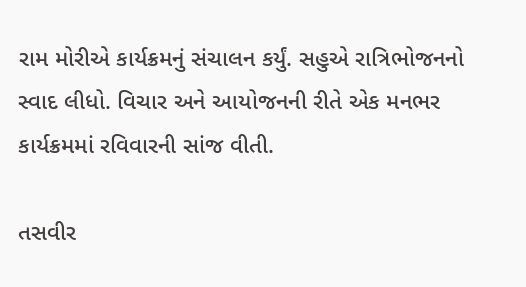રામ મોરીએ કાર્યક્રમનું સંચાલન કર્યું. સહુએ રાત્રિભોજનનો સ્વાદ લીધો. વિચાર અને આયોજનની રીતે એક મનભર કાર્યક્રમમાં રવિવારની સાંજ વીતી.

તસવીર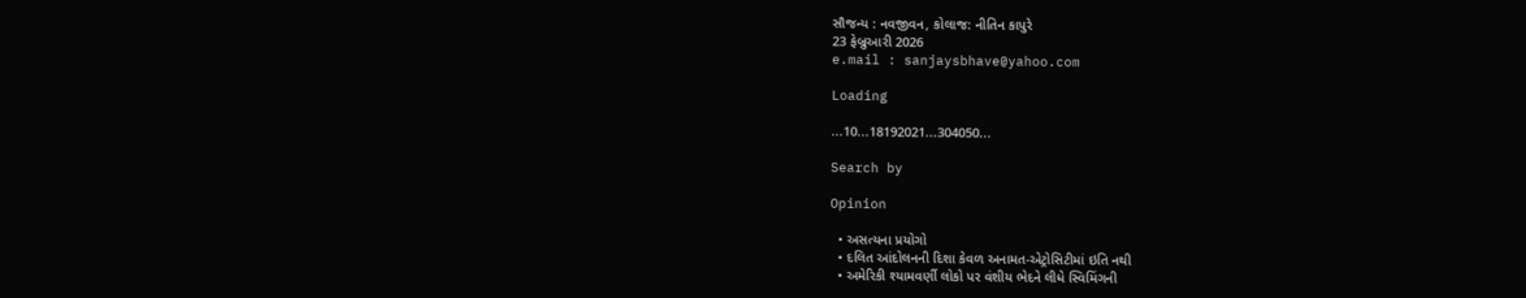સૌજન્ય : નવજીવન, કોલાજ: નીતિન કાપુરે
23 ફેબ્રુઆરી 2026
e.mail : sanjaysbhave@yahoo.com

Loading

...10...18192021...304050...

Search by

Opinion

  • અસત્યના પ્રયોગો
  • દલિત આંદોલનની દિશા કેવળ અનામત-એટ્રોસિટીમાં ઇતિ નથી
  • અમેરિકી શ્યામવર્ણી લોકો પર વંશીય ભેદને લીધે સ્વિમિંગની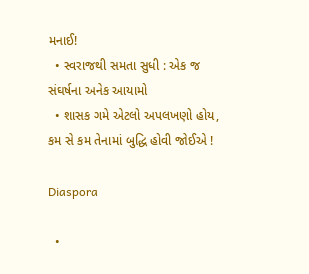મનાઈ!
  • સ્વરાજથી સમતા સુધી : એક જ સંઘર્ષના અનેક આયામો
  • શાસક ગમે એટલો અપલખણો હોય, કમ સે કમ તેનામાં બુદ્ધિ હોવી જોઈએ !

Diaspora

  •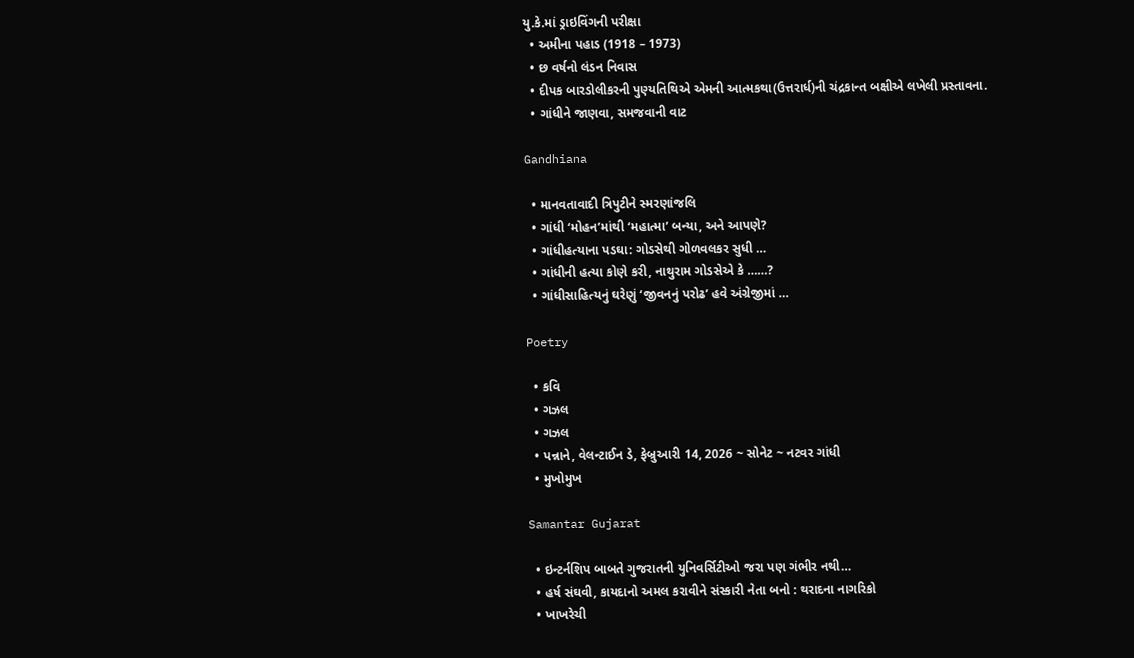યુ.કે.માં ડ્રાઇવિંગની પરીક્ષા
  • અમીના પહાડ (1918 – 1973)
  • છ વર્ષનો લંડન નિવાસ
  • દીપક બારડોલીકરની પુણ્યતિથિએ એમની આત્મકથા(ઉત્તરાર્ધ)ની ચંદ્રકાન્ત બક્ષીએ લખેલી પ્રસ્તાવના.
  • ગાંધીને જાણવા, સમજવાની વાટ

Gandhiana

  • માનવતાવાદી ત્રિપુટીને સ્મરણાંજલિ
  • ગાંધી ‘મોહન’માંથી ‘મહાત્મા’ બન્યા, અને આપણે?
  • ગાંધીહત્યાના પડઘા: ગોડસેથી ગોળવલકર સુધી …
  • ગાંધીની હત્યા કોણે કરી, નાથુરામ ગોડસેએ કે ……?
  • ગાંધીસાહિત્યનું ઘરેણું ‘જીવનનું પરોઢ’ હવે અંગ્રેજીમાં …

Poetry

  • કવિ
  • ગઝલ
  • ગઝલ
  • પન્નાને, વેલન્ટાઈન ડે, ફેબ્રુઆરી 14, 2026 ~ સોનેટ ~ નટવર ગાંધી
  • મુખોમુખ

Samantar Gujarat

  • ઇન્ટર્નશિપ બાબતે ગુજરાતની યુનિવર્સિટીઓ જરા પણ ગંભીર નથી…
  • હર્ષ સંઘવી, કાયદાનો અમલ કરાવીને સંસ્કારી નેતા બનો : થરાદના નાગરિકો
  • ખાખરેચી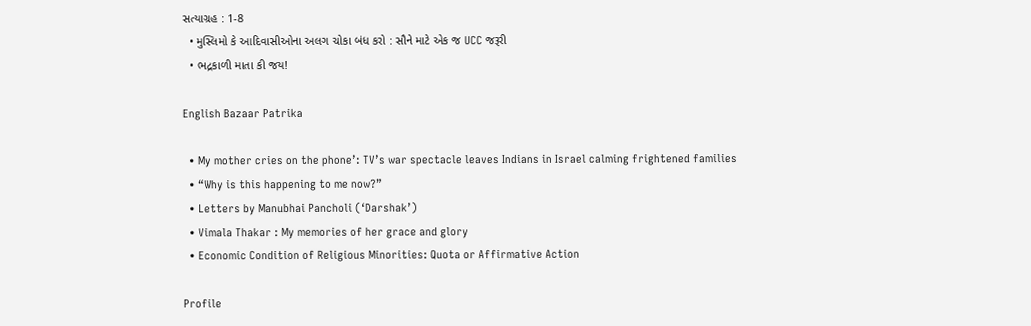સત્યાગ્રહ : 1-8
  • મુસ્લિમો કે આદિવાસીઓના અલગ ચોકા બંધ કરો : સૌને માટે એક જ UCC જરૂરી
  • ભદ્રકાળી માતા કી જય!

English Bazaar Patrika

  • My mother cries on the phone’: TV’s war spectacle leaves Indians in Israel calming frightened families
  • “Why is this happening to me now?”
  • Letters by Manubhai Pancholi (‘Darshak’)
  • Vimala Thakar : My memories of her grace and glory
  • Economic Condition of Religious Minorities: Quota or Affirmative Action

Profile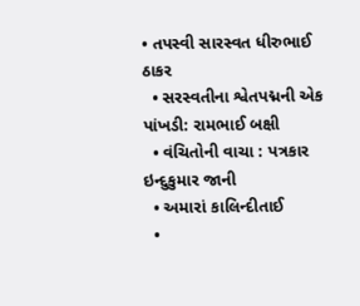• તપસ્વી સારસ્વત ધીરુભાઈ ઠાકર
  • સરસ્વતીના શ્વેતપદ્મની એક પાંખડી: રામભાઈ બક્ષી
  • વંચિતોની વાચા : પત્રકાર ઇન્દુકુમાર જાની
  • અમારાં કાલિન્દીતાઈ
  •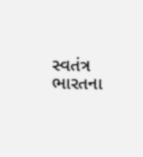સ્વતંત્ર ભારતના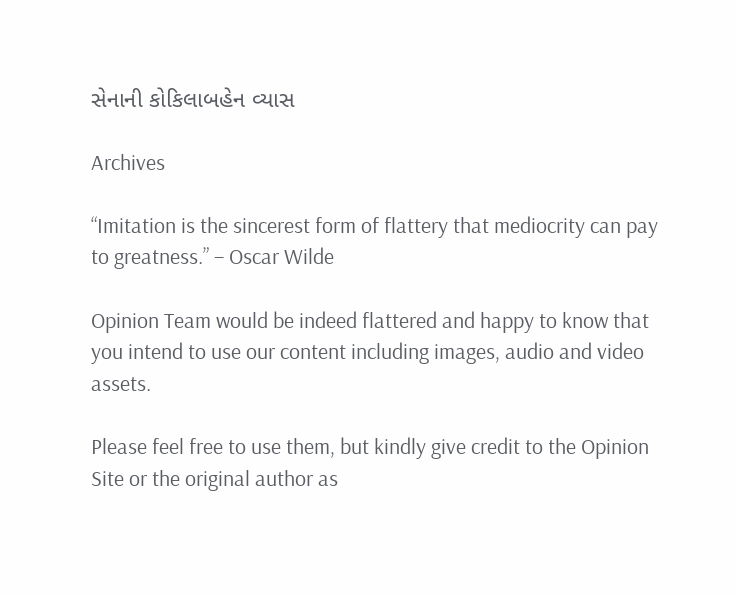સેનાની કોકિલાબહેન વ્યાસ

Archives

“Imitation is the sincerest form of flattery that mediocrity can pay to greatness.” – Oscar Wilde

Opinion Team would be indeed flattered and happy to know that you intend to use our content including images, audio and video assets.

Please feel free to use them, but kindly give credit to the Opinion Site or the original author as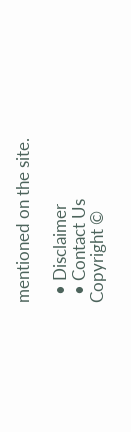mentioned on the site.

  • Disclaimer
  • Contact Us
Copyright ©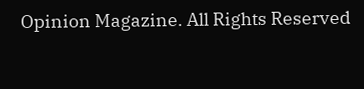Opinion Magazine. All Rights Reserved